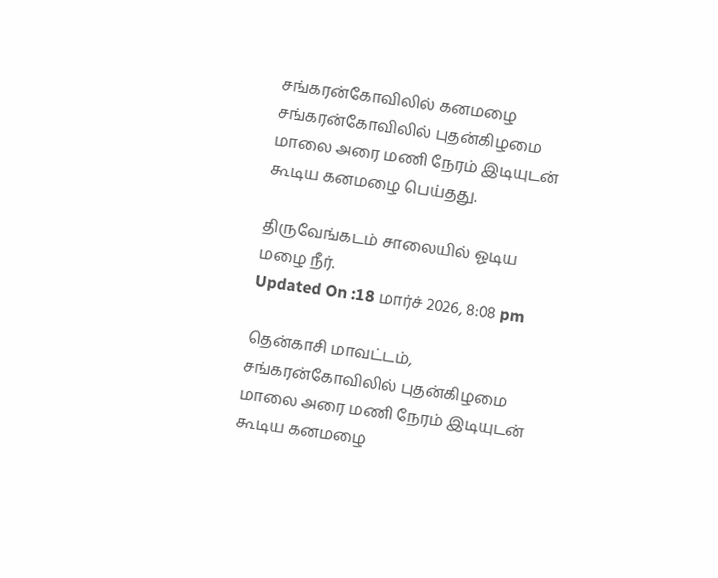சங்கரன்கோவிலில் கனமழை
சங்கரன்கோவிலில் புதன்கிழமை மாலை அரை மணி நேரம் இடியுடன் கூடிய கனமழை பெய்தது.

திருவேங்கடம் சாலையில் ஓடிய மழை நீர்.
Updated On :18 மார்ச் 2026, 8:08 pm

தென்காசி மாவட்டம், சங்கரன்கோவிலில் புதன்கிழமை மாலை அரை மணி நேரம் இடியுடன் கூடிய கனமழை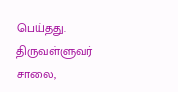பெய்தது.
திருவள்ளுவர் சாலை,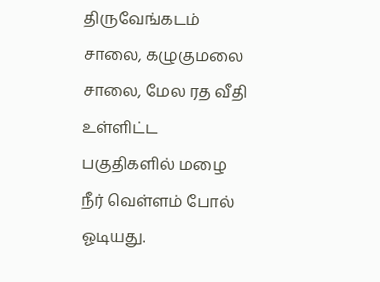திருவேங்கடம் சாலை, கழுகுமலை சாலை, மேல ரத வீதி உள்ளிட்ட பகுதிகளில் மழை நீர் வெள்ளம் போல் ஓடியது.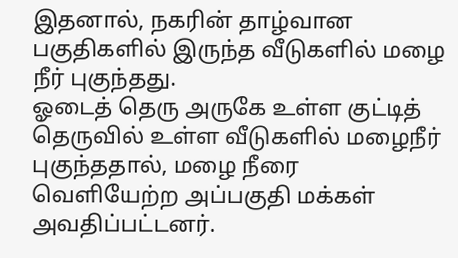இதனால், நகரின் தாழ்வான பகுதிகளில் இருந்த வீடுகளில் மழை நீர் புகுந்தது.
ஓடைத் தெரு அருகே உள்ள குட்டித் தெருவில் உள்ள வீடுகளில் மழைநீர் புகுந்ததால், மழை நீரை வெளியேற்ற அப்பகுதி மக்கள் அவதிப்பட்டனர்.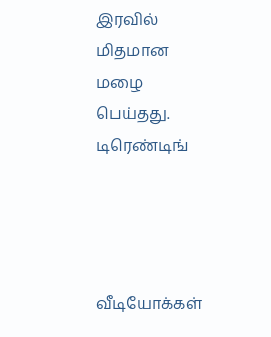இரவில் மிதமான மழை பெய்தது.
டிரெண்டிங்




வீடியோக்கள்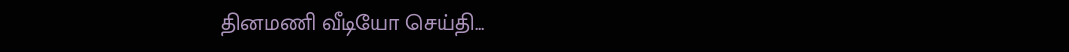தினமணி வீடியோ செய்தி...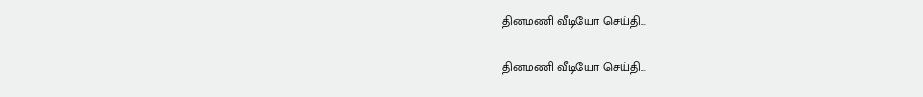தினமணி வீடியோ செய்தி...

தினமணி வீடியோ செய்தி...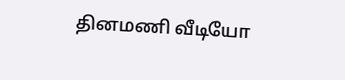தினமணி வீடியோ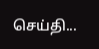செய்தி...